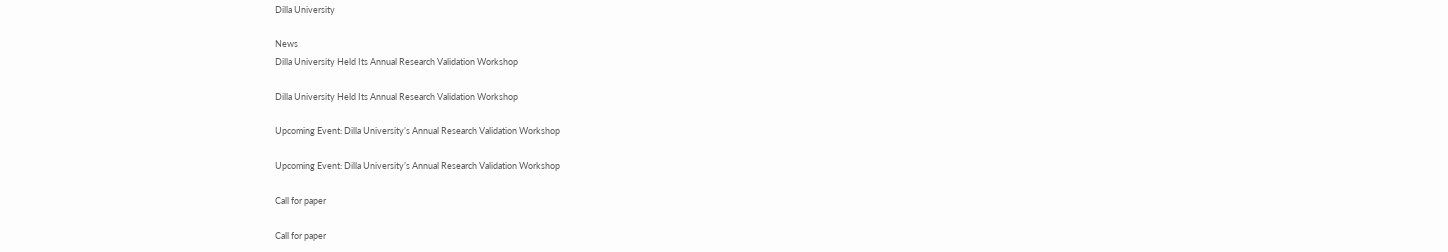Dilla University

News
Dilla University Held Its Annual Research Validation Workshop

Dilla University Held Its Annual Research Validation Workshop

Upcoming Event: Dilla University’s Annual Research Validation Workshop

Upcoming Event: Dilla University’s Annual Research Validation Workshop

Call for paper

Call for paper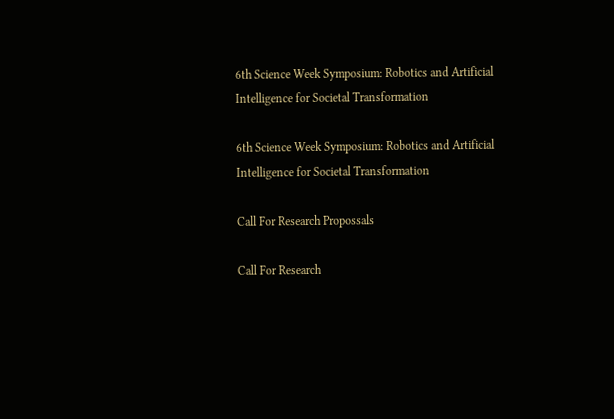6th Science Week Symposium: Robotics and Artificial Intelligence for Societal Transformation

6th Science Week Symposium: Robotics and Artificial Intelligence for Societal Transformation

Call For Research Propossals

Call For Research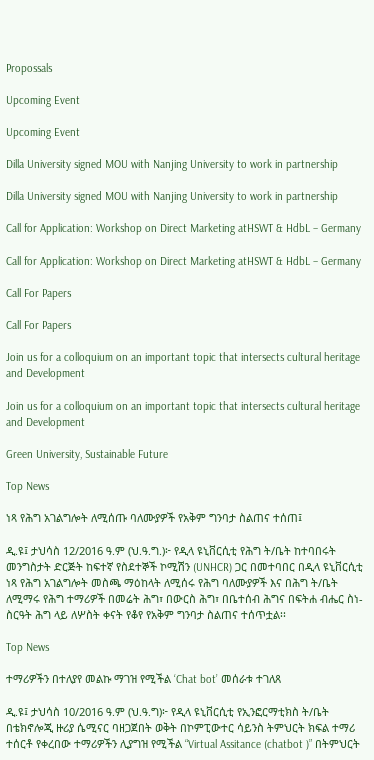Propossals

Upcoming Event

Upcoming Event

Dilla University signed MOU with Nanjing University to work in partnership

Dilla University signed MOU with Nanjing University to work in partnership

Call for Application: Workshop on Direct Marketing atHSWT & HdbL – Germany

Call for Application: Workshop on Direct Marketing atHSWT & HdbL – Germany

Call For Papers

Call For Papers

Join us for a colloquium on an important topic that intersects cultural heritage and Development

Join us for a colloquium on an important topic that intersects cultural heritage and Development

Green University, Sustainable Future

Top News

ነጻ የሕግ አገልግሎት ለሚሰጡ ባለሙያዎች የአቅም ግንባታ ስልጠና ተሰጠ፤

ዲ.ዩ፤ ታህሳስ 12/2016 ዓ.ም (ህ.ዓ.ግ.)፦ የዲላ ዩኒቨርሲቲ የሕግ ት/ቤት ከተባበሩት መንግስታት ድርጅት ከፍተኛ የስደተኞች ኮሚሽን (UNHCR) ጋር በመተባበር በዲላ ዩኒቨርሲቲ ነጻ የሕግ አገልግሎት መስጫ ማዕከላት ለሚሰሩ የሕግ ባለሙያዎች እና በሕግ ት/ቤት ለሚማሩ የሕግ ተማሪዎች በመሬት ሕግ፣ በውርስ ሕግ፣ በቤተሰብ ሕግና በፍትሐ ብሔር ስነ-ስርዓት ሕግ ላይ ለሦስት ቀናት የቆየ የአቅም ግንባታ ስልጠና ተሰጥቷል፡፡

Top News

ተማሪዎችን በተለያየ መልኩ ማገዝ የሚችል ‘Chat bot’ መሰራቱ ተገለጸ

ዲ.ዩ፤ ታህሳስ 10/2016 ዓ.ም (ህ.ዓ.ግ)፦ የዲላ ዩኒቨርሲቲ የኢንፎርማቲክስ ት/ቤት በቴክኖሎጂ ዙሪያ ሴሚናር ባዘጋጀበት ወቅት በኮምፒውተር ሳይንስ ትምህርት ክፍል ተማሪ ተሰርቶ የቀረበው ተማሪዎችን ሊያግዝ የሚችል “Virtual Assitance (chatbot )” በትምህርት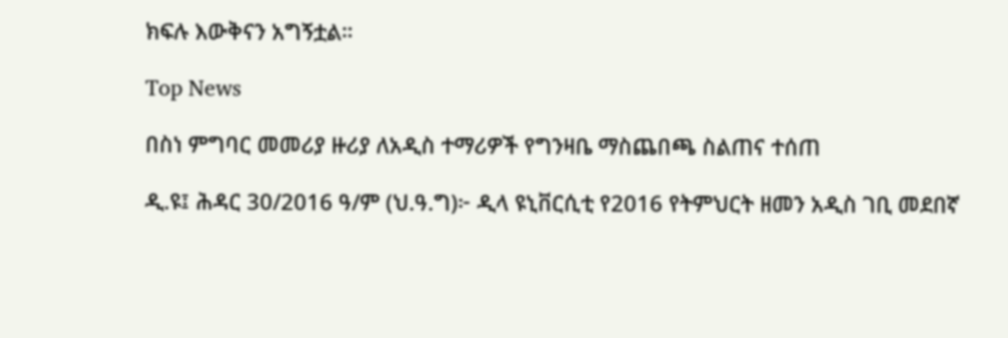ክፍሉ እውቅናን አግኝቷል።

Top News

በስነ ምግባር መመሪያ ዙሪያ ለአዲስ ተማሪዎች የግንዛቤ ማስጨበጫ ስልጠና ተሰጠ

ዲ.ዩ፤ ሕዳር 30/2016 ዓ/ም (ህ.ዓ.ግ)፦ ዲላ ዩኒቨርሲቲ የ2016 የትምህርት ዘመን አዲስ ገቢ መደበኛ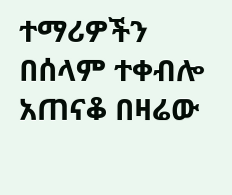ተማሪዎችን በሰላም ተቀብሎ አጠናቆ በዛሬው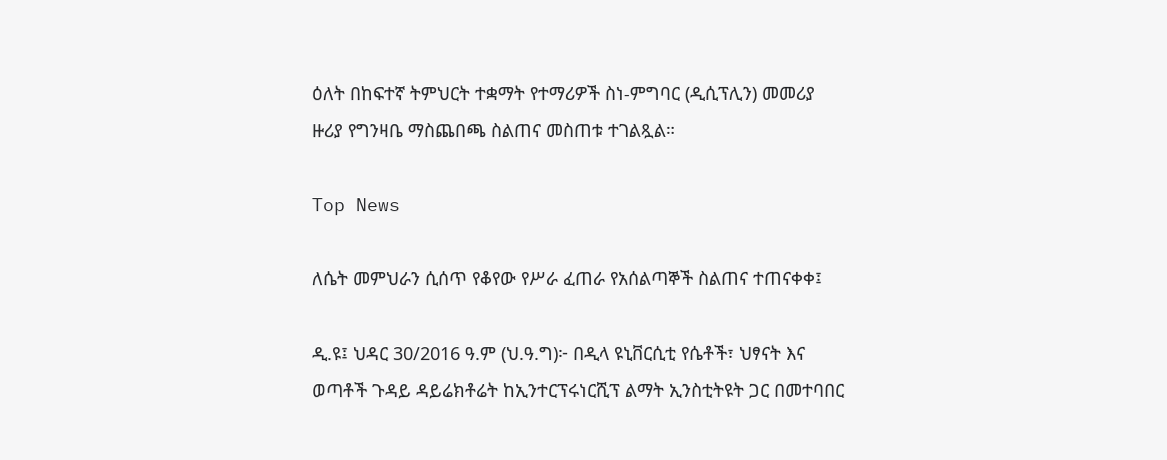ዕለት በከፍተኛ ትምህርት ተቋማት የተማሪዎች ስነ-ምግባር (ዲሲፕሊን) መመሪያ ዙሪያ የግንዛቤ ማስጨበጫ ስልጠና መስጠቱ ተገልጿል።

Top News

ለሴት መምህራን ሲሰጥ የቆየው የሥራ ፈጠራ የአሰልጣኞች ስልጠና ተጠናቀቀ፤

ዲ.ዩ፤ ህዳር 30/2016 ዓ.ም (ህ.ዓ.ግ)፦ በዲላ ዩኒቨርሲቲ የሴቶች፣ ህፃናት እና ወጣቶች ጉዳይ ዳይሬክቶሬት ከኢንተርፕሩነርሺፕ ልማት ኢንስቲትዩት ጋር በመተባበር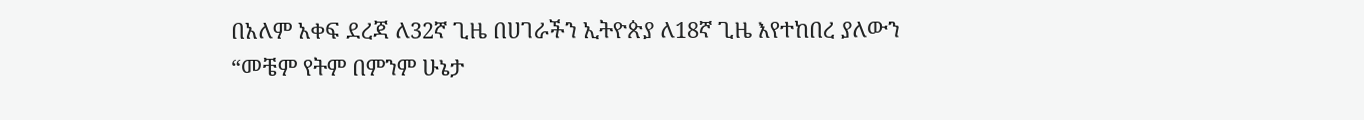በአለም አቀፍ ደረጃ ለ32ኛ ጊዜ በሀገራችን ኢትዮጵያ ለ18ኛ ጊዜ እየተከበረ ያለውን “መቼም የትም በምንም ሁኔታ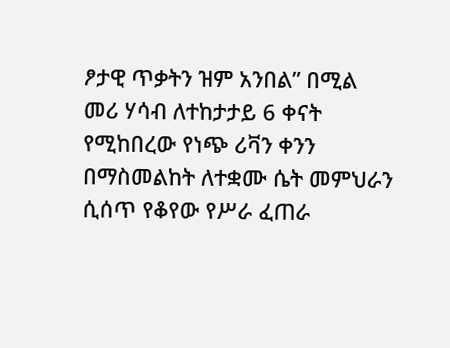ፆታዊ ጥቃትን ዝም አንበል” በሚል መሪ ሃሳብ ለተከታታይ 6 ቀናት የሚከበረው የነጭ ሪቫን ቀንን በማስመልከት ለተቋሙ ሴት መምህራን ሲሰጥ የቆየው የሥራ ፈጠራ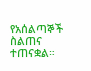የአሰልጣኞች ስልጠና ተጠናቋል።